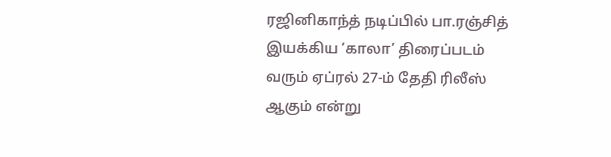ரஜினிகாந்த் நடிப்பில் பா.ரஞ்சித் இயக்கிய ‘காலா’ திரைப்படம் வரும் ஏப்ரல் 27-ம் தேதி ரிலீஸ் ஆகும் என்று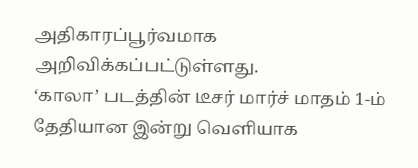அதிகாரப்பூர்வமாக அறிவிக்கப்பட்டுள்ளது.
‘காலா’ படத்தின் டீசர் மார்ச் மாதம் 1-ம் தேதியான இன்று வெளியாக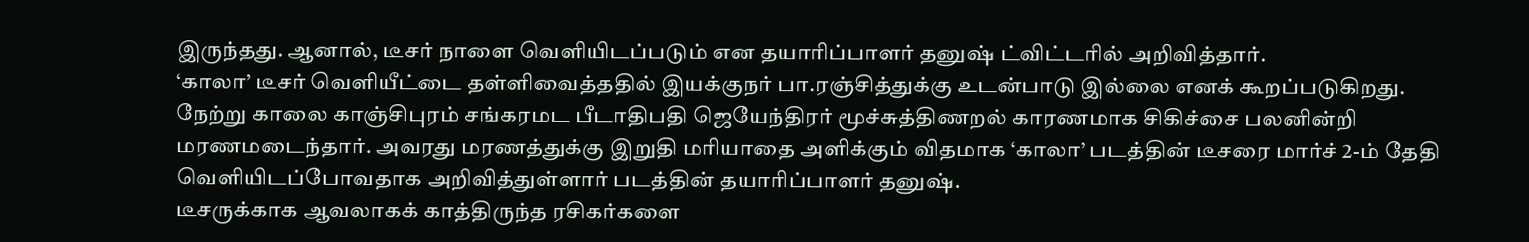இருந்தது. ஆனால், டீசர் நாளை வெளியிடப்படும் என தயாரிப்பாளர் தனுஷ் ட்விட்டரில் அறிவித்தார்.
‘காலா’ டீசர் வெளியீட்டை தள்ளிவைத்ததில் இயக்குநர் பா.ரஞ்சித்துக்கு உடன்பாடு இல்லை எனக் கூறப்படுகிறது.
நேற்று காலை காஞ்சிபுரம் சங்கரமட பீடாதிபதி ஜெயேந்திரர் மூச்சுத்திணறல் காரணமாக சிகிச்சை பலனின்றி மரணமடைந்தார். அவரது மரணத்துக்கு இறுதி மரியாதை அளிக்கும் விதமாக ‘காலா’ படத்தின் டீசரை மார்ச் 2-ம் தேதி வெளியிடப்போவதாக அறிவித்துள்ளார் படத்தின் தயாரிப்பாளர் தனுஷ்.
டீசருக்காக ஆவலாகக் காத்திருந்த ரசிகர்களை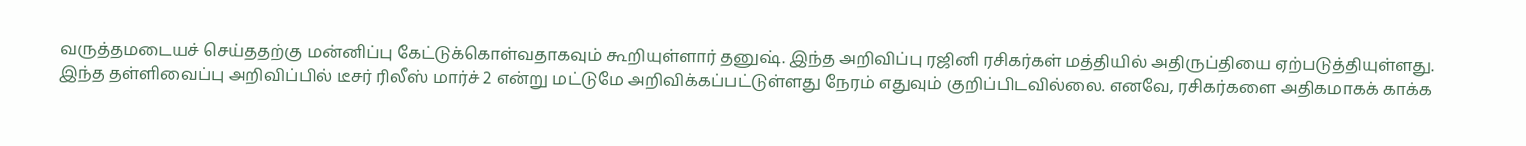வருத்தமடையச் செய்ததற்கு மன்னிப்பு கேட்டுக்கொள்வதாகவும் கூறியுள்ளார் தனுஷ். இந்த அறிவிப்பு ரஜினி ரசிகர்கள் மத்தியில் அதிருப்தியை ஏற்படுத்தியுள்ளது.
இந்த தள்ளிவைப்பு அறிவிப்பில் டீசர் ரிலீஸ் மார்ச் 2 என்று மட்டுமே அறிவிக்கப்பட்டுள்ளது நேரம் எதுவும் குறிப்பிடவில்லை. எனவே, ரசிகர்களை அதிகமாகக் காக்க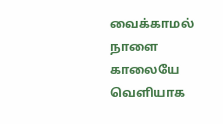வைக்காமல் நாளை காலையே வெளியாக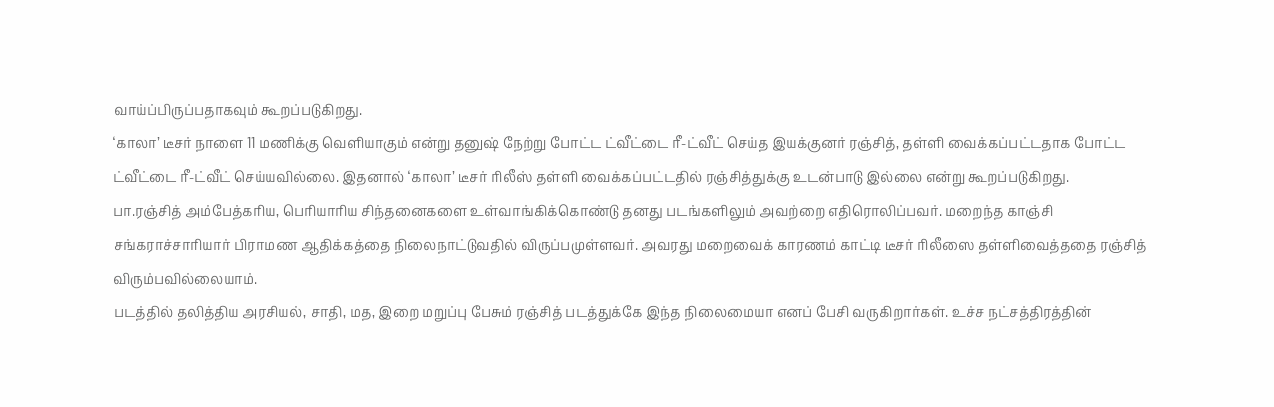வாய்ப்பிருப்பதாகவும் கூறப்படுகிறது.
‘காலா’ டீசர் நாளை 11 மணிக்கு வெளியாகும் என்று தனுஷ் நேற்று போட்ட ட்வீட்டை ரீ-ட்வீட் செய்த இயக்குனர் ரஞ்சித், தள்ளி வைக்கப்பட்டதாக போட்ட ட்வீட்டை ரீ-ட்வீட் செய்யவில்லை. இதனால் ‘காலா’ டீசர் ரிலீஸ் தள்ளி வைக்கப்பட்டதில் ரஞ்சித்துக்கு உடன்பாடு இல்லை என்று கூறப்படுகிறது.
பா.ரஞ்சித் அம்பேத்கரிய, பெரியாரிய சிந்தனைகளை உள்வாங்கிக்கொண்டு தனது படங்களிலும் அவற்றை எதிரொலிப்பவர். மறைந்த காஞ்சி சங்கராச்சாரியார் பிராமண ஆதிக்கத்தை நிலைநாட்டுவதில் விருப்பமுள்ளவர். அவரது மறைவைக் காரணம் காட்டி டீசர் ரிலீஸை தள்ளிவைத்ததை ரஞ்சித் விரும்பவில்லையாம்.
படத்தில் தலித்திய அரசியல், சாதி, மத, இறை மறுப்பு பேசும் ரஞ்சித் படத்துக்கே இந்த நிலைமையா எனப் பேசி வருகிறார்கள். உச்ச நட்சத்திரத்தின்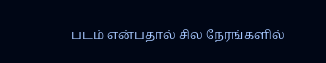படம் என்பதால் சில நேரங்களில்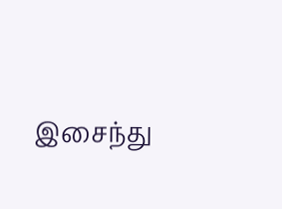இசைந்து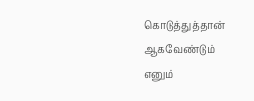கொடுத்துத்தான் ஆகவேண்டும் எனும்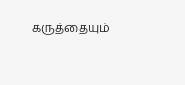கருத்தையும்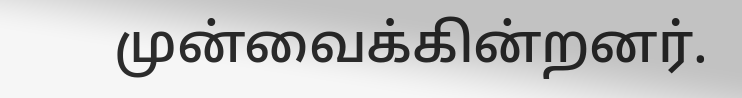முன்வைக்கின்றனர்.